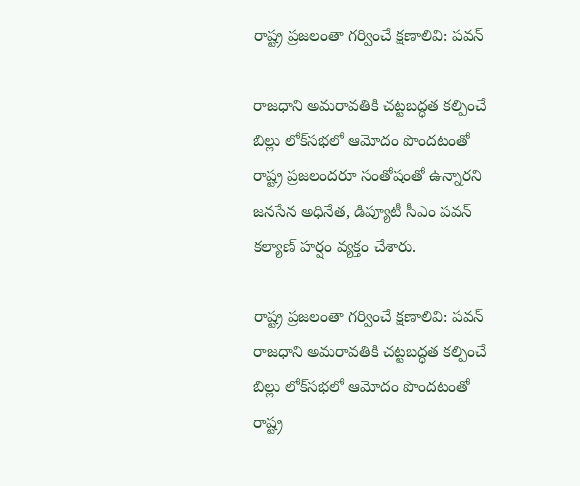రాష్ట్ర ప్రజలంతా గర్వించే క్షణాలివి: పవన్‌

రాజధాని అమరావతికి చట్టబద్ధత కల్పించే బిల్లు లోక్‌సభలో ఆమోదం పొందటంతో రాష్ట్ర ప్రజలందరూ సంతోషంతో ఉన్నారని జనసేన అధినేత, డిప్యూటీ సీఎం పవన్‌ కల్యాణ్‌ హర్షం వ్యక్తం చేశారు.

రాష్ట్ర ప్రజలంతా గర్వించే క్షణాలివి: పవన్‌
రాజధాని అమరావతికి చట్టబద్ధత కల్పించే బిల్లు లోక్‌సభలో ఆమోదం పొందటంతో రాష్ట్ర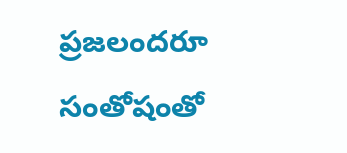ప్రజలందరూ సంతోషంతో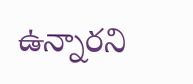ఉన్నారని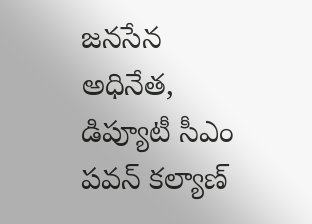జనసేన అధినేత, డిప్యూటీ సీఎం పవన్‌ కల్యాణ్‌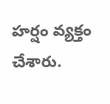హర్షం వ్యక్తం చేశారు.